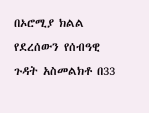በኦሮሚያ ክልል የደረሰውን የሰብዓዊ ጉዳት አስመልክቶ በ33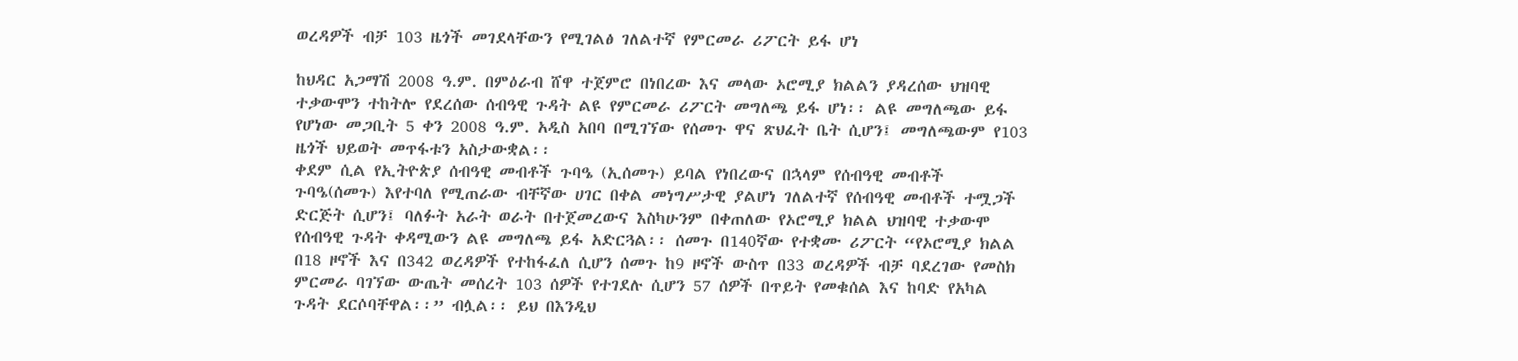ወረዳዎች ብቻ 103 ዜጎች መገደላቸውን የሚገልፅ ገለልተኛ የምርመራ ሪፖርት ይፋ ሆነ

ከህዳር አጋማሽ 2008 ዓ.ም. በምዕራብ ሸዋ ተጀምሮ በነበረው እና መላው ኦሮሚያ ክልልን ያዳረሰው ህዝባዊ ተቃውሞን ተከትሎ የደረሰው ሰብዓዊ ጉዳት ልዩ የምርመራ ሪፖርት መግለጫ ይፋ ሆነ፡፡ ልዩ መግለጫው ይፋ የሆነው መጋቢት 5 ቀን 2008 ዓ.ም. አዲስ አበባ በሚገኘው የሰመጉ ዋና ጽህፈት ቤት ሲሆን፤ መግለጫውም የ103 ዜጎች ህይወት መጥፋቱን አስታውቋል፡፡
ቀደም ሲል የኢትዮጵያ ሰብዓዊ መብቶች ጉባዔ (ኢሰመጉ) ይባል የነበረውና በኋላም የሰብዓዊ መብቶች ጉባዔ(ሰመጉ) እየተባለ የሚጠራው ብቸኛው ሀገር በቀል መነግሥታዊ ያልሆነ ገለልተኛ የሰብዓዊ መብቶች ተሟጋች ድርጅት ሲሆን፤ ባለፉት አራት ወራት በተጀመረውና እስካሁንም በቀጠለው የኦሮሚያ ክልል ህዝባዊ ተቃውሞ የሰብዓዊ ጉዳት ቀዳሚውን ልዩ መግለጫ ይፋ አድርጓል፡፡ ሰመጉ በ140ኛው የተቋሙ ሪፖርት “የኦሮሚያ ክልል በ18 ዞኖች እና በ342 ወረዳዎች የተከፋፈለ ሲሆን ሰመጉ ከ9 ዞኖች ውስጥ በ33 ወረዳዎች ብቻ ባደረገው የመስክ ምርመራ ባገኘው ውጤት መሰረት 103 ሰዎች የተገደሉ ሲሆን 57 ሰዎች በጥይት የመቁሰል እና ከባድ የአካል ጉዳት ደርሶባቸዋል፡፡” ብሏል፡፡ ይህ በእንዲህ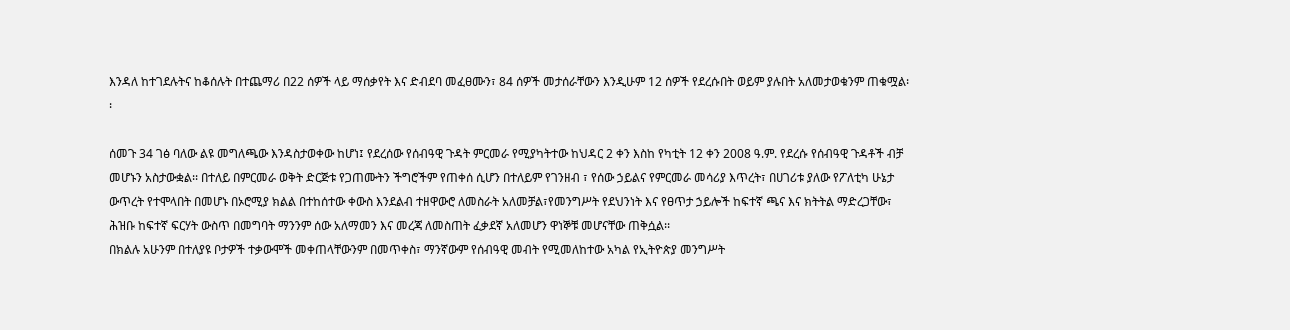እንዳለ ከተገደሉትና ከቆሰሉት በተጨማሪ በ22 ሰዎች ላይ ማሰቃየት እና ድብደባ መፈፀሙን፣ 84 ሰዎች መታሰራቸውን እንዲሁም 12 ሰዎች የደረሱበት ወይም ያሉበት አለመታወቁንም ጠቁሟል፡፡

ሰመጉ 34 ገፅ ባለው ልዩ መግለጫው እንዳስታወቀው ከሆነ፤ የደረሰው የሰብዓዊ ጉዳት ምርመራ የሚያካትተው ከህዳር 2 ቀን እስከ የካቲት 12 ቀን 2008 ዓ.ም. የደረሱ የሰብዓዊ ጉዳቶች ብቻ መሆኑን አስታውቋል፡፡ በተለይ በምርመራ ወቅት ድርጅቱ የጋጠሙትን ችግሮችም የጠቀሰ ሲሆን በተለይም የገንዘብ ፣ የሰው ኃይልና የምርመራ መሳሪያ እጥረት፣ በሀገሪቱ ያለው የፖለቲካ ሁኔታ ውጥረት የተሞላበት በመሆኑ በኦሮሚያ ክልል በተከሰተው ቀውስ እንደልብ ተዘዋውሮ ለመስራት አለመቻል፣የመንግሥት የደህንነት እና የፀጥታ ኃይሎች ከፍተኛ ጫና እና ክትትል ማድረጋቸው፣ ሕዝቡ ከፍተኛ ፍርሃት ውስጥ በመግባት ማንንም ሰው አለማመን እና መረጃ ለመስጠት ፈቃደኛ አለመሆን ዋነኞቹ መሆናቸው ጠቅሷል፡፡
በክልሉ አሁንም በተለያዩ ቦታዎች ተቃውሞች መቀጠላቸውንም በመጥቀስ፣ ማንኛውም የሰብዓዊ መብት የሚመለከተው አካል የኢትዮጵያ መንግሥት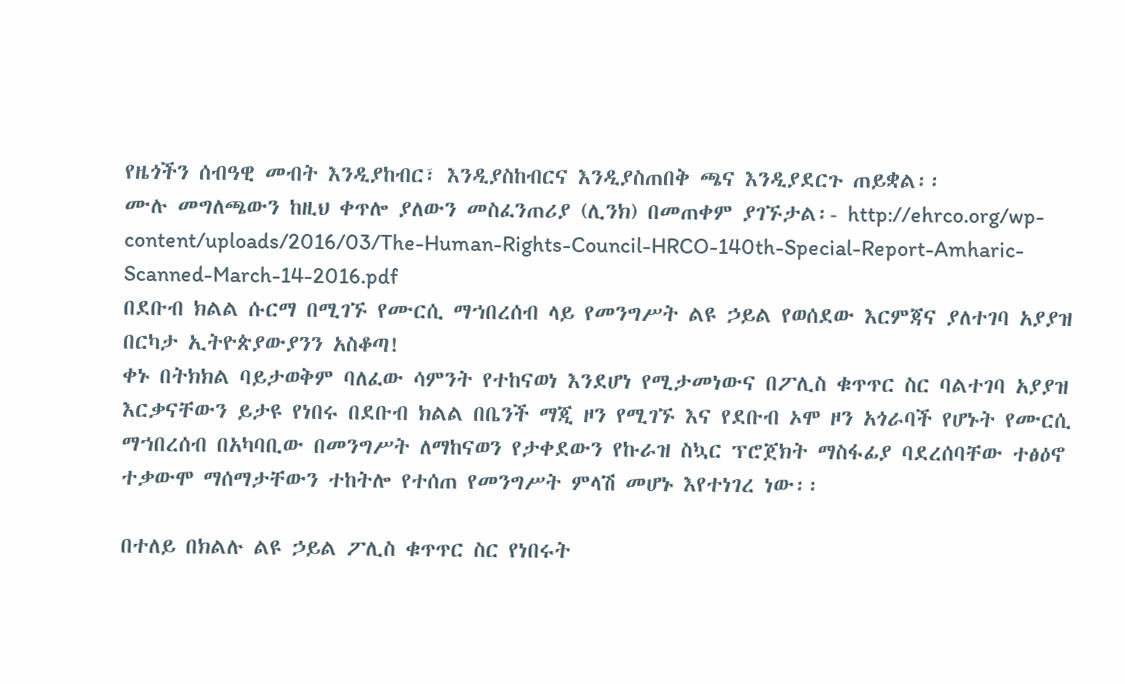የዜጎችን ሰብዓዊ መብት እንዲያከብር፣ እንዲያስከብርና እንዲያስጠበቅ ጫና እንዲያደርጉ ጠይቋል፡፡
ሙሉ መግለጫውን ከዚህ ቀጥሎ ያለውን መስፈንጠሪያ (ሊንክ) በመጠቀም ያገኙታል፡- http://ehrco.org/wp-content/uploads/2016/03/The-Human-Rights-Council-HRCO-140th-Special-Report-Amharic-Scanned-March-14-2016.pdf
በደቡብ ክልል ሱርማ በሚገኙ የሙርሲ ማኀበረሰብ ላይ የመንግሥት ልዩ ኃይል የወሰደው እርምጃና ያለተገባ አያያዝ በርካታ ኢትዮጵያውያንን አስቆጣ!
ቀኑ በትክክል ባይታወቅም ባለፈው ሳምንት የተከናወነ እንደሆነ የሚታመነውና በፖሊስ ቁጥጥር ስር ባልተገባ አያያዝ እርቃናቸውን ይታዩ የነበሩ በደቡብ ክልል በቤንች ማጂ ዞን የሚገኙ እና የደቡብ ኦሞ ዞን አጎራባች የሆኑት የሙርሲ ማኀበረሰብ በአካባቢው በመንግሥት ለማከናወን የታቀደውን የኩራዝ ስኳር ፕሮጀክት ማስፋፊያ ባደረሰባቸው ተፅዕኖ ተቃውሞ ማሰማታቸውን ተከትሎ የተሰጠ የመንግሥት ምላሽ መሆኑ እየተነገረ ነው፡፡

በተለይ በክልሉ ልዩ ኃይል ፖሊስ ቁጥጥር ስር የነበሩት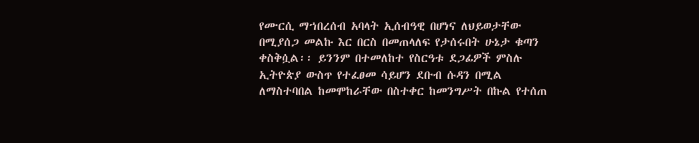የሙርሲ ማኀበረሰብ አባላት ኢሰብዓዊ በሆነና ለህይወታቸው በሚያሰጋ መልኩ እር በርስ በመጠላለፍ የታሰሩበት ሁኔታ ቁጣን ቀስቅሷል፡፡ ይንንም በተመለከተ የስርዓቱ ደጋፊዎች ምስሉ ኢትዮጵያ ውስጥ የተፈፀመ ሳይሆን ደቡብ ሱዳን በሚል ለማስተባበል ከመሞከራቸው በስተቀር ከመንግሥት በኩል የተሰጠ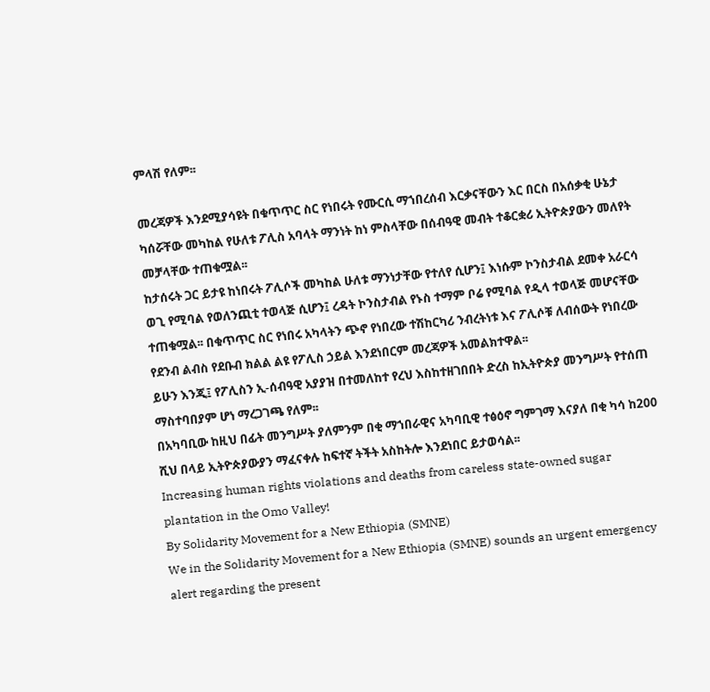ምላሽ የለም፡፡

መረጃዎች እንደሚያሳዩት በቁጥጥር ስር የነበሩት የሙርሲ ማኀበረሰብ እርቃናቸውን እር በርስ በአሰቃቂ ሁኔታ ካሰሯቸው መካከል የሁለቱ ፖሊስ አባላት ማንነት ከነ ምስላቸው በሰብዓዊ መብት ተቆርቋሪ ኢትዮጵያውን መለየት መቻላቸው ተጠቁሟል፡፡
ከታሰሩት ጋር ይታዩ ከነበሩት ፖሊሶች መካከል ሁለቱ ማንነታቸው የተለየ ሲሆን፤ እነሱም ኮንስታብል ደመቀ አራርሳ ወጊ የሚባል የወለንጪቲ ተወላጅ ሲሆን፤ ረዳት ኮንስታብል የኑስ ተማም ቦሬ የሚባል የዲላ ተወላጅ መሆናቸው ተጠቁሟል፡፡ በቁጥጥር ስር የነበሩ አካላትን ጭኖ የነበረው ተሽከርካሪ ንብረትነቱ እና ፖሊሶቹ ለብሰውት የነበረው የደንብ ልብስ የደቡብ ክልል ልዩ የፖሊስ ኃይል እንደነበርም መረጃዎች አመልክተዋል፡፡
ይሁን እንጂ፤ የፖሊስን ኢ-ሰብዓዊ አያያዝ በተመለከተ የረህ እስከተዘገበበት ድረስ ከኢትዮጵያ መንግሥት የተሰጠ ማስተባበያም ሆነ ማረጋገጫ የለም፡፡
በአካባቢው ከዚህ በፊት መንግሥት ያለምንም በቂ ማኀበራዊና አካባቢዊ ተፅዕኖ ግምገማ እናያለ በቂ ካሳ ከ200 ሺህ በላይ ኢትዮጵያውያን ማፈናቀሉ ከፍተኛ ትችት አስከትሎ እንደነበር ይታወሳል፡፡
Increasing human rights violations and deaths from careless state-owned sugar plantation in the Omo Valley!
By Solidarity Movement for a New Ethiopia (SMNE)
We in the Solidarity Movement for a New Ethiopia (SMNE) sounds an urgent emergency alert regarding the present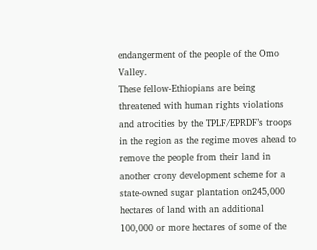endangerment of the people of the Omo Valley.
These fellow-Ethiopians are being threatened with human rights violations and atrocities by the TPLF/EPRDF’s troops in the region as the regime moves ahead to remove the people from their land in another crony development scheme for a state-owned sugar plantation on245,000 hectares of land with an additional 100,000 or more hectares of some of the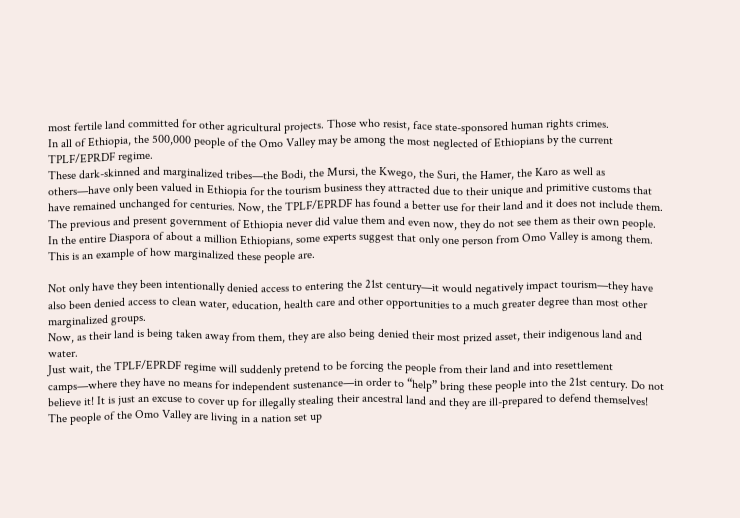most fertile land committed for other agricultural projects. Those who resist, face state-sponsored human rights crimes.
In all of Ethiopia, the 500,000 people of the Omo Valley may be among the most neglected of Ethiopians by the current TPLF/EPRDF regime.
These dark-skinned and marginalized tribes—the Bodi, the Mursi, the Kwego, the Suri, the Hamer, the Karo as well as others—have only been valued in Ethiopia for the tourism business they attracted due to their unique and primitive customs that have remained unchanged for centuries. Now, the TPLF/EPRDF has found a better use for their land and it does not include them.
The previous and present government of Ethiopia never did value them and even now, they do not see them as their own people. In the entire Diaspora of about a million Ethiopians, some experts suggest that only one person from Omo Valley is among them. This is an example of how marginalized these people are.

Not only have they been intentionally denied access to entering the 21st century—it would negatively impact tourism—they have also been denied access to clean water, education, health care and other opportunities to a much greater degree than most other marginalized groups.
Now, as their land is being taken away from them, they are also being denied their most prized asset, their indigenous land and water.
Just wait, the TPLF/EPRDF regime will suddenly pretend to be forcing the people from their land and into resettlement camps—where they have no means for independent sustenance—in order to “help” bring these people into the 21st century. Do not believe it! It is just an excuse to cover up for illegally stealing their ancestral land and they are ill-prepared to defend themselves!
The people of the Omo Valley are living in a nation set up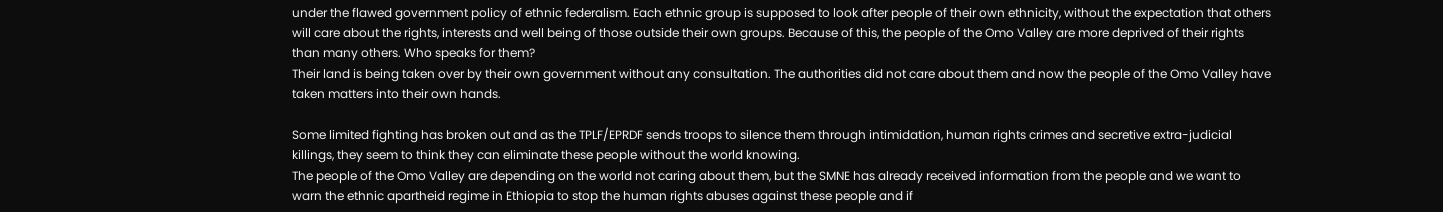under the flawed government policy of ethnic federalism. Each ethnic group is supposed to look after people of their own ethnicity, without the expectation that others will care about the rights, interests and well being of those outside their own groups. Because of this, the people of the Omo Valley are more deprived of their rights than many others. Who speaks for them?
Their land is being taken over by their own government without any consultation. The authorities did not care about them and now the people of the Omo Valley have taken matters into their own hands.

Some limited fighting has broken out and as the TPLF/EPRDF sends troops to silence them through intimidation, human rights crimes and secretive extra-judicial killings, they seem to think they can eliminate these people without the world knowing.
The people of the Omo Valley are depending on the world not caring about them, but the SMNE has already received information from the people and we want to warn the ethnic apartheid regime in Ethiopia to stop the human rights abuses against these people and if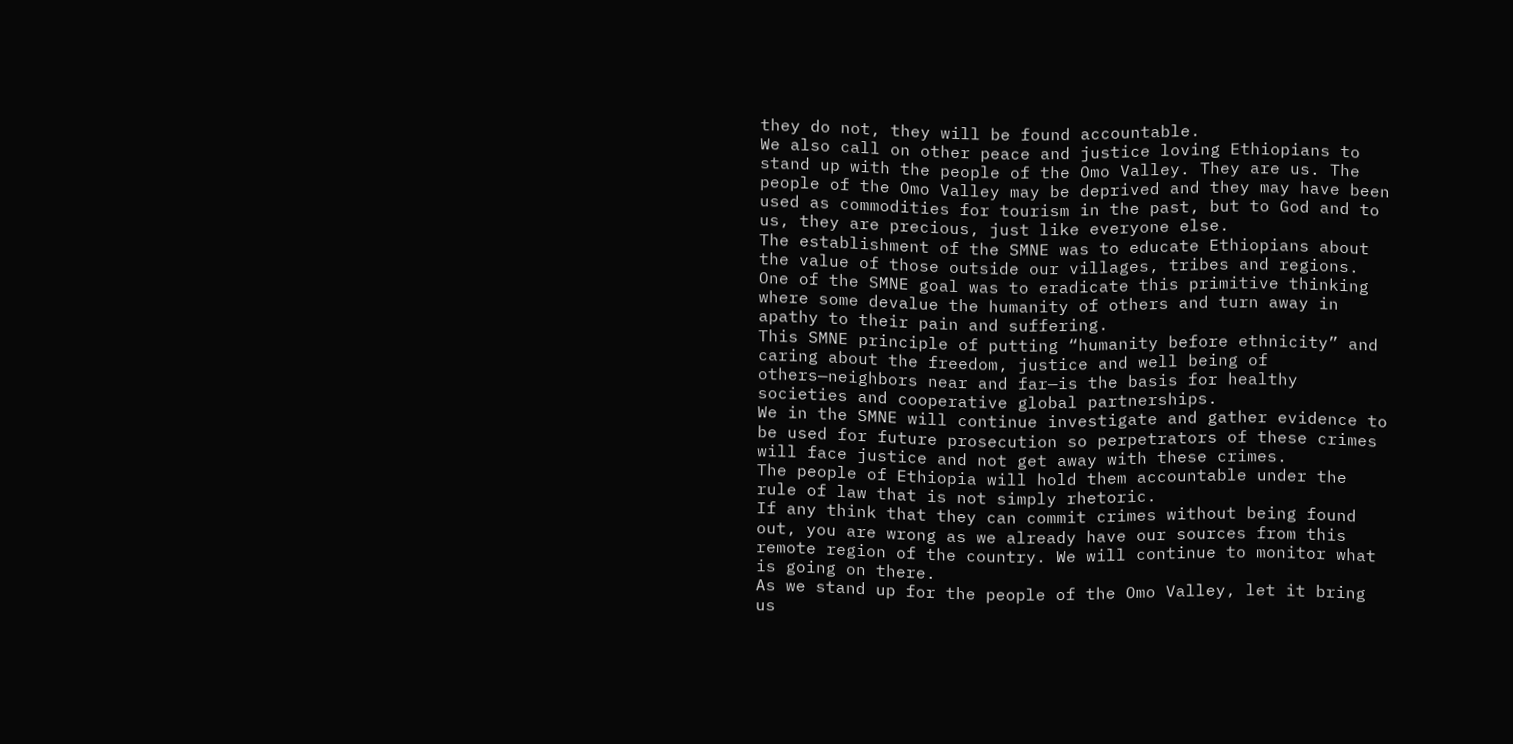they do not, they will be found accountable.
We also call on other peace and justice loving Ethiopians to stand up with the people of the Omo Valley. They are us. The people of the Omo Valley may be deprived and they may have been used as commodities for tourism in the past, but to God and to us, they are precious, just like everyone else.
The establishment of the SMNE was to educate Ethiopians about the value of those outside our villages, tribes and regions. One of the SMNE goal was to eradicate this primitive thinking where some devalue the humanity of others and turn away in apathy to their pain and suffering.
This SMNE principle of putting “humanity before ethnicity” and caring about the freedom, justice and well being of others—neighbors near and far—is the basis for healthy societies and cooperative global partnerships.
We in the SMNE will continue investigate and gather evidence to be used for future prosecution so perpetrators of these crimes will face justice and not get away with these crimes.
The people of Ethiopia will hold them accountable under the rule of law that is not simply rhetoric.
If any think that they can commit crimes without being found out, you are wrong as we already have our sources from this remote region of the country. We will continue to monitor what is going on there.
As we stand up for the people of the Omo Valley, let it bring us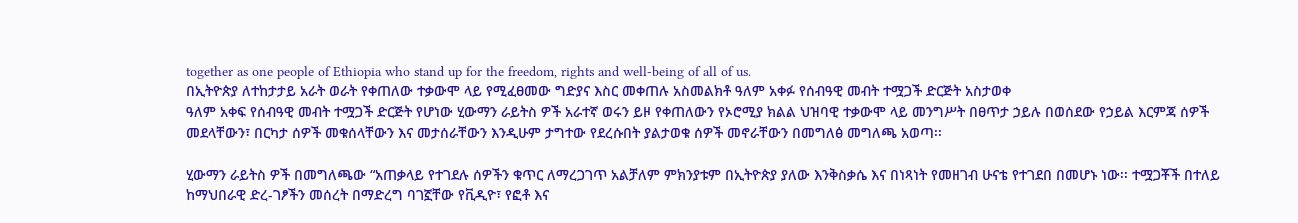together as one people of Ethiopia who stand up for the freedom, rights and well-being of all of us.
በኢትዮጵያ ለተከታታይ አራት ወራት የቀጠለው ተቃውሞ ላይ የሚፈፀመው ግድያና እስር መቀጠሉ አስመልክቶ ዓለም አቀፉ የሰብዓዊ መብት ተሟጋች ድርጅት አስታወቀ
ዓለም አቀፍ የሰብዓዊ መብት ተሟጋች ድርጅት የሆነው ሂውማን ራይትስ ዎች አራተኛ ወሩን ይዞ የቀጠለውን የኦሮሚያ ክልል ህዝባዊ ተቃውሞ ላይ መንግሥት በፀጥታ ኃይሉ በወሰደው የኃይል እርምጃ ሰዎች መደላቸውን፣ በርካታ ሰዎች መቁሰላቸውን እና መታሰራቸውን እንዲሁም ታግተው የደረሱበት ያልታወቁ ሰዎች መኖራቸውን በመግለፅ መግለጫ አወጣ፡፡

ሂውማን ራይትስ ዎች በመግለጫው “አጠቃላይ የተገደሉ ሰዎችን ቁጥር ለማረጋገጥ አልቻለም ምክንያቱም በኢትዮጵያ ያለው እንቅስቃሴ እና በነጻነት የመዘገብ ሁናቴ የተገደበ በመሆኑ ነው፡፡ ተሟጋቾች በተለይ ከማህበራዊ ድረ-ገፆችን መሰረት በማድረግ ባገኟቸው የቪዲዮ፣ የፎቶ እና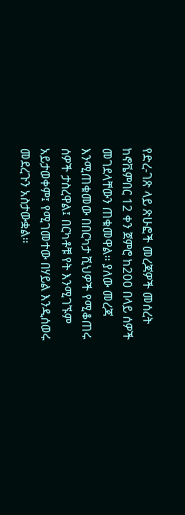የድረ-ገጽ ላይ ጽሁፎች መረጃዎች መሰረት ከኖቬምበር 12 ቀን ጀምሮ ከ200 በላይ ሰዎች መገደላቸውን ጠቁመዋል፡፡ ያለው መረጃ እንሚጠቁመው በበርካታ ሺህዎች የሚቆጠሩ ሰዎች ታስረዋል፤ በርካቶቹ የት እንሚገኙም አይታወቀም፤ የሚገመተው በሃይል እንዲሰወሩ መደረጉን አስታውቋል፡፡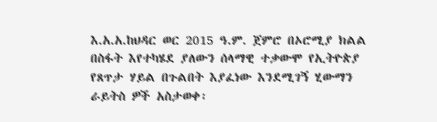እ.አ.አ.ከህዳር ወር 2015 ዓ.ም. ጀምሮ በኦሮሚያ ክልል በስፋት እየተካሄደ ያለውን ሰላማዊ ተቃውሞ የኢትዮጵያ የጸጥታ ሃይል በጉልበት እያፈነው እንደሚገኝ ሂውማን ራይትስ ዎች አስታወቀ፡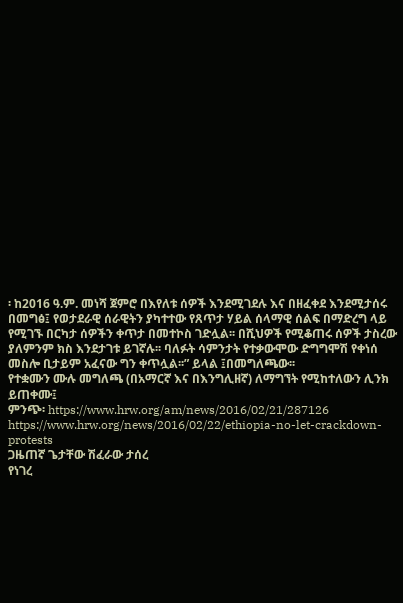፡ ከ2016 ዓ.ም. መነሻ ጀምሮ በእየለቱ ሰዎች እንደሚገደሉ እና በዘፈቀደ እንደሚታሰሩ በመግፅ፤ የወታደራዊ ሰራዊትን ያካተተው የጸጥታ ሃይል ሰላማዊ ሰልፍ በማድረግ ላይ የሚገኙ በርካታ ሰዎችን ቀጥታ በመተኮስ ገድሏል፡፡ በሺህዎች የሚቆጠሩ ሰዎች ታስረው ያለምንም ክስ እንደታገቱ ይገኛሉ፡፡ ባለፉት ሳምንታት የተቃውሞው ድግግሞሽ የቀነሰ መስሎ ቢታይም አፈናው ግን ቀጥሏል፡፡” ይላል ፤በመግለጫው፡፡
የተቋሙን ሙሉ መግለጫ (በአማርኛ እና በእንግሊዘኛ) ለማግኘት የሚከተለውን ሊንክ ይጠቀሙ፤
ምንጭ፡ https://www.hrw.org/am/news/2016/02/21/287126
https://www.hrw.org/news/2016/02/22/ethiopia-no-let-crackdown-protests
ጋዜጠኛ ጌታቸው ሽፈራው ታሰረ
የነገረ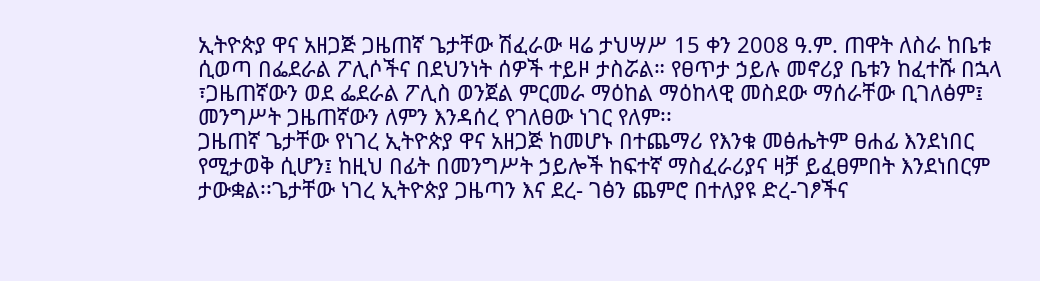ኢትዮጵያ ዋና አዘጋጅ ጋዜጠኛ ጌታቸው ሽፈራው ዛሬ ታህሣሥ 15 ቀን 2008 ዓ.ም. ጠዋት ለስራ ከቤቱ ሲወጣ በፌደራል ፖሊሶችና በደህንነት ሰዎች ተይዞ ታስሯል። የፀጥታ ኃይሉ መኖሪያ ቤቱን ከፈተሹ በኋላ ፣ጋዜጠኛውን ወደ ፌደራል ፖሊስ ወንጀል ምርመራ ማዕከል ማዕከላዊ መስደው ማሰራቸው ቢገለፅም፤ መንግሥት ጋዜጠኛውን ለምን እንዳሰረ የገለፀው ነገር የለም፡፡
ጋዜጠኛ ጌታቸው የነገረ ኢትዮጵያ ዋና አዘጋጅ ከመሆኑ በተጨማሪ የእንቁ መፅሔትም ፀሐፊ እንደነበር የሚታወቅ ሲሆን፤ ከዚህ በፊት በመንግሥት ኃይሎች ከፍተኛ ማስፈራሪያና ዛቻ ይፈፀምበት እንደነበርም ታውቋል፡፡ጌታቸው ነገረ ኢትዮጵያ ጋዜጣን እና ደረ- ገፅን ጨምሮ በተለያዩ ድረ-ገፆችና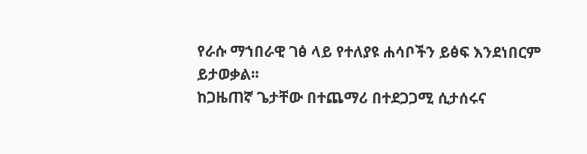የራሱ ማኀበራዊ ገፅ ላይ የተለያዩ ሐሳቦችን ይፅፍ እንደነበርም ይታወቃል፡፡
ከጋዜጠኛ ጌታቸው በተጨማሪ በተደጋጋሚ ሲታሰሩና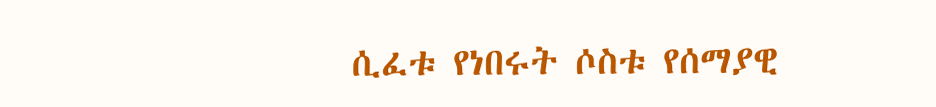ሲፈቱ የነበሩት ሶስቱ የሰማያዊ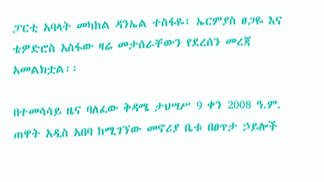ፓርቲ አባላት መካከል ዳንኤል ተስፋዬ፣ ኤርምያስ ፀጋዬ እና ቴዎድሮስ አስፋው ዛሬ መታሰራቸውን የደረሰን መረጃ አመልክቷል፡፡

በተመሳሳይ ዜና ባለፈው ቅዳሜ ታህሣሥ 9 ቀን 2008 ዓ.ም. ጠዋት አዲስ አበባ ከሚገኘው መኖሪያ ቤቱ በፀጥታ ኃይሎች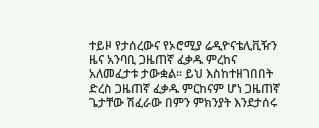ተይዞ የታሰረውና የኦሮሚያ ሬዲዮናቴሊቪዥን ዜና አንባቢ ጋዜጠኛ ፈቃዱ ምረከና አለመፈታቱ ታውቋል፡፡ ይህ እስከተዘገበበት ድረስ ጋዜጠኛ ፈቃዱ ምርከናም ሆነ ጋዜጠኛ ጌታቸው ሽፈራው በምን ምክንያት እንደታሰሩ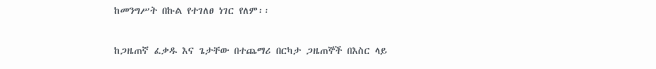ከመንግሥት በኩል የተገለፀ ነገር የለም፡፡

ከጋዜጠኛ ፈቃዱ እና ጌታቸው በተጨማሪ በርካታ ጋዜጠኞች በእስር ላይ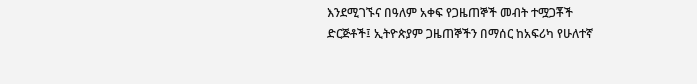እንደሚገኙና በዓለም አቀፍ የጋዜጠኞች መብት ተሟጋቾች ድርጅቶች፤ ኢትዮጵያም ጋዜጠኞችን በማሰር ከአፍሪካ የሁለተኛ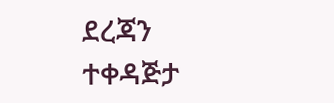ደረጃን ተቀዳጅታ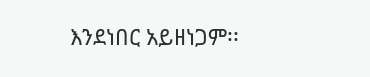እንደነበር አይዘነጋም፡፡